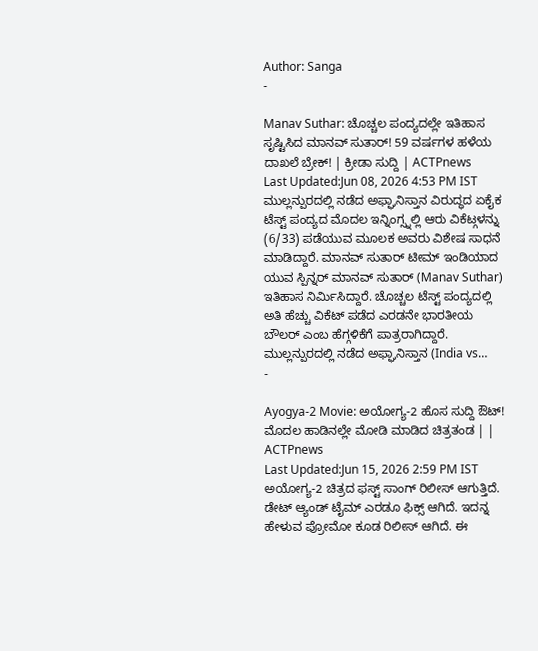Author: Sanga
-

Manav Suthar: ಚೊಚ್ಚಲ ಪಂದ್ಯದಲ್ಲೇ ಇತಿಹಾಸ ಸೃಷ್ಟಿಸಿದ ಮಾನವ್ ಸುತಾರ್! 59 ವರ್ಷಗಳ ಹಳೆಯ ದಾಖಲೆ ಬ್ರೇಕ್! | ಕ್ರೀಡಾ ಸುದ್ದಿ | ACTPnews
Last Updated:Jun 08, 2026 4:53 PM IST ಮುಲ್ಲನ್ಪುರದಲ್ಲಿ ನಡೆದ ಅಫ್ಘಾನಿಸ್ತಾನ ವಿರುದ್ಧದ ಏಕೈಕ ಟೆಸ್ಟ್ ಪಂದ್ಯದ ಮೊದಲ ಇನ್ನಿಂಗ್ಸ್ನಲ್ಲಿ ಆರು ವಿಕೆಟ್ಗಳನ್ನು (6/33) ಪಡೆಯುವ ಮೂಲಕ ಅವರು ವಿಶೇಷ ಸಾಧನೆ ಮಾಡಿದ್ದಾರೆ. ಮಾನವ್ ಸುತಾರ್ ಟೀಮ್ ಇಂಡಿಯಾದ ಯುವ ಸ್ಪಿನ್ನರ್ ಮಾನವ್ ಸುತಾರ್ (Manav Suthar) ಇತಿಹಾಸ ನಿರ್ಮಿಸಿದ್ದಾರೆ. ಚೊಚ್ಚಲ ಟೆಸ್ಟ್ ಪಂದ್ಯದಲ್ಲಿ ಅತಿ ಹೆಚ್ಚು ವಿಕೆಟ್ ಪಡೆದ ಎರಡನೇ ಭಾರತೀಯ ಬೌಲರ್ ಎಂಬ ಹೆಗ್ಗಳಿಕೆಗೆ ಪಾತ್ರರಾಗಿದ್ದಾರೆ. ಮುಲ್ಲನ್ಪುರದಲ್ಲಿ ನಡೆದ ಅಫ್ಘಾನಿಸ್ತಾನ (India vs…
-

Ayogya-2 Movie: ಅಯೋಗ್ಯ-2 ಹೊಸ ಸುದ್ದಿ ಔಟ್! ಮೊದಲ ಹಾಡಿನಲ್ಲೇ ಮೋಡಿ ಮಾಡಿದ ಚಿತ್ರತಂಡ | | ACTPnews
Last Updated:Jun 15, 2026 2:59 PM IST ಅಯೋಗ್ಯ-2 ಚಿತ್ರದ ಫಸ್ಟ್ ಸಾಂಗ್ ರಿಲೀಸ್ ಆಗುತ್ತಿದೆ. ಡೇಟ್ ಆ್ಯಂಡ್ ಟೈಮ್ ಎರಡೂ ಫಿಕ್ಸ್ ಆಗಿದೆ. ಇದನ್ನ ಹೇಳುವ ಪ್ರೋಮೋ ಕೂಡ ರಿಲೀಸ್ ಆಗಿದೆ. ಈ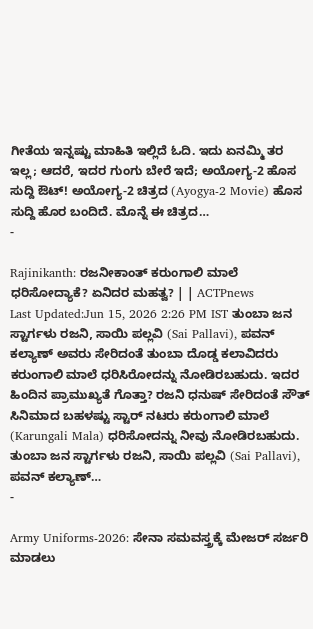ಗೀತೆಯ ಇನ್ನಷ್ಟು ಮಾಹಿತಿ ಇಲ್ಲಿದೆ ಓದಿ. ಇದು ಏನಮ್ಮಿ ತರ ಇಲ್ಲ; ಆದರೆ, ಇದರ ಗುಂಗು ಬೇರೆ ಇದೆ; ಅಯೋಗ್ಯ-2 ಹೊಸ ಸುದ್ದಿ ಔಟ್! ಅಯೋಗ್ಯ-2 ಚಿತ್ರದ (Ayogya-2 Movie) ಹೊಸ ಸುದ್ದಿ ಹೊರ ಬಂದಿದೆ. ಮೊನ್ನೆ ಈ ಚಿತ್ರದ…
-

Rajinikanth: ರಜನೀಕಾಂತ್ ಕರುಂಗಾಲಿ ಮಾಲೆ ಧರಿಸೋದ್ಯಾಕೆ? ಏನಿದರ ಮಹತ್ವ? | | ACTPnews
Last Updated:Jun 15, 2026 2:26 PM IST ತುಂಬಾ ಜನ ಸ್ಟಾರ್ಗಳು ರಜನಿ, ಸಾಯಿ ಪಲ್ಲವಿ (Sai Pallavi), ಪವನ್ ಕಲ್ಯಾಣ್ ಅವರು ಸೇರಿದಂತೆ ತುಂಬಾ ದೊಡ್ಡ ಕಲಾವಿದರು ಕರುಂಗಾಲಿ ಮಾಲೆ ಧರಿಸಿರೋದನ್ನು ನೋಡಿರಬಹುದು. ಇದರ ಹಿಂದಿನ ಪ್ರಾಮುಖ್ಯತೆ ಗೊತ್ತಾ? ರಜನಿ ಧನುಷ್ ಸೇರಿದಂತೆ ಸೌತ್ ಸಿನಿಮಾದ ಬಹಳಷ್ಟು ಸ್ಟಾರ್ ನಟರು ಕರುಂಗಾಲಿ ಮಾಲೆ (Karungali Mala) ಧರಿಸೋದನ್ನು ನೀವು ನೋಡಿರಬಹುದು. ತುಂಬಾ ಜನ ಸ್ಟಾರ್ಗಳು ರಜನಿ, ಸಾಯಿ ಪಲ್ಲವಿ (Sai Pallavi), ಪವನ್ ಕಲ್ಯಾಣ್…
-

Army Uniforms-2026: ಸೇನಾ ಸಮವಸ್ತ್ರಕ್ಕೆ ಮೇಜರ್ ಸರ್ಜರಿ ಮಾಡಲು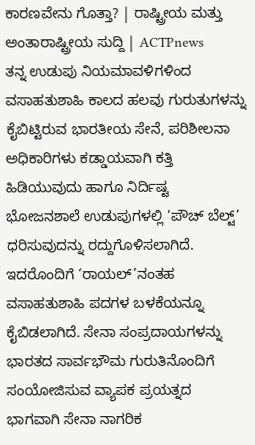ಕಾರಣವೇನು ಗೊತ್ತಾ? | ರಾಷ್ಟ್ರೀಯ ಮತ್ತು ಅಂತಾರಾಷ್ಟ್ರೀಯ ಸುದ್ದಿ | ACTPnews
ತನ್ನ ಉಡುಪು ನಿಯಮಾವಳಿಗಳಿಂದ ವಸಾಹತುಶಾಹಿ ಕಾಲದ ಹಲವು ಗುರುತುಗಳನ್ನು ಕೈಬಿಟ್ಟಿರುವ ಭಾರತೀಯ ಸೇನೆ, ಪರಿಶೀಲನಾ ಅಧಿಕಾರಿಗಳು ಕಡ್ಡಾಯವಾಗಿ ಕತ್ತಿ ಹಿಡಿಯುವುದು ಹಾಗೂ ನಿರ್ದಿಷ್ಟ ಭೋಜನಶಾಲೆ ಉಡುಪುಗಳಲ್ಲಿ ‘ಪೌಚ್ ಬೆಲ್ಟ್’ ಧರಿಸುವುದನ್ನು ರದ್ದುಗೊಳಿಸಲಾಗಿದೆ. ಇದರೊಂದಿಗೆ ‘ರಾಯಲ್’ನಂತಹ ವಸಾಹತುಶಾಹಿ ಪದಗಳ ಬಳಕೆಯನ್ನೂ ಕೈಬಿಡಲಾಗಿದೆ. ಸೇನಾ ಸಂಪ್ರದಾಯಗಳನ್ನು ಭಾರತದ ಸಾರ್ವಭೌಮ ಗುರುತಿನೊಂದಿಗೆ ಸಂಯೋಜಿಸುವ ವ್ಯಾಪಕ ಪ್ರಯತ್ನದ ಭಾಗವಾಗಿ ಸೇನಾ ನಾಗರಿಕ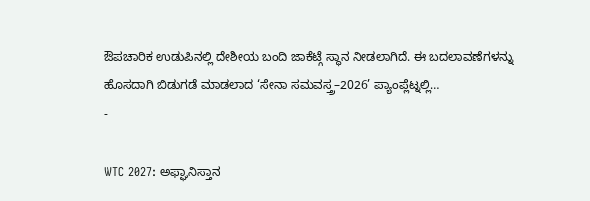ಔಪಚಾರಿಕ ಉಡುಪಿನಲ್ಲಿ ದೇಶೀಯ ಬಂದಿ ಜಾಕೆಟ್ಗೆ ಸ್ಥಾನ ನೀಡಲಾಗಿದೆ. ಈ ಬದಲಾವಣೆಗಳನ್ನು ಹೊಸದಾಗಿ ಬಿಡುಗಡೆ ಮಾಡಲಾದ ‘ಸೇನಾ ಸಮವಸ್ತ್ರ–2026’ ಪ್ಯಾಂಪ್ಲೆಟ್ನಲ್ಲಿ…
-

WTC 2027: ಅಫ್ಘಾನಿಸ್ತಾನ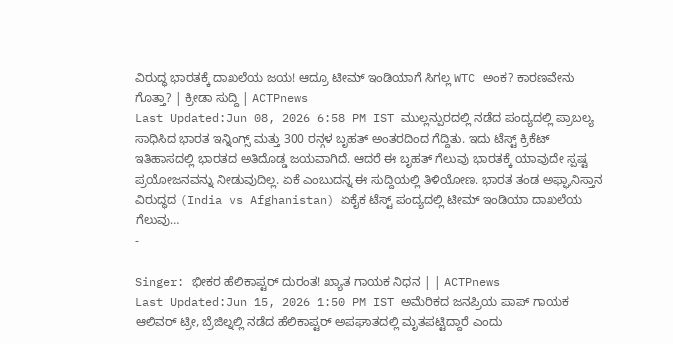ವಿರುದ್ಧ ಭಾರತಕ್ಕೆ ದಾಖಲೆಯ ಜಯ! ಆದ್ರೂ ಟೀಮ್ ಇಂಡಿಯಾಗೆ ಸಿಗಲ್ಲ WTC ಅಂಕ? ಕಾರಣವೇನು ಗೊತ್ತಾ? | ಕ್ರೀಡಾ ಸುದ್ದಿ | ACTPnews
Last Updated:Jun 08, 2026 6:58 PM IST ಮುಲ್ಲನ್ಪುರದಲ್ಲಿ ನಡೆದ ಪಂದ್ಯದಲ್ಲಿ ಪ್ರಾಬಲ್ಯ ಸಾಧಿಸಿದ ಭಾರತ ಇನ್ನಿಂಗ್ಸ್ ಮತ್ತು 300 ರನ್ಗಳ ಬೃಹತ್ ಅಂತರದಿಂದ ಗೆದ್ದಿತು. ಇದು ಟೆಸ್ಟ್ ಕ್ರಿಕೆಟ್ ಇತಿಹಾಸದಲ್ಲಿ ಭಾರತದ ಅತಿದೊಡ್ಡ ಜಯವಾಗಿದೆ. ಆದರೆ ಈ ಬೃಹತ್ ಗೆಲುವು ಭಾರತಕ್ಕೆ ಯಾವುದೇ ಸ್ಪಷ್ಟ ಪ್ರಯೋಜನವನ್ನು ನೀಡುವುದಿಲ್ಲ. ಏಕೆ ಎಂಬುದನ್ನ ಈ ಸುದ್ದಿಯಲ್ಲಿ ತಿಳಿಯೋಣ. ಭಾರತ ತಂಡ ಅಫ್ಘಾನಿಸ್ತಾನ ವಿರುದ್ಧದ (India vs Afghanistan) ಏಕೈಕ ಟೆಸ್ಟ್ ಪಂದ್ಯದಲ್ಲಿ ಟೀಮ್ ಇಂಡಿಯಾ ದಾಖಲೆಯ ಗೆಲುವು…
-

Singer: ಭೀಕರ ಹೆಲಿಕಾಪ್ಟರ್ ದುರಂತ! ಖ್ಯಾತ ಗಾಯಕ ನಿಧನ | | ACTPnews
Last Updated:Jun 15, 2026 1:50 PM IST ಅಮೆರಿಕದ ಜನಪ್ರಿಯ ಪಾಪ್ ಗಾಯಕ ಆಲಿವರ್ ಟ್ರೀ, ಬ್ರೆಜಿಲ್ನಲ್ಲಿ ನಡೆದ ಹೆಲಿಕಾಪ್ಟರ್ ಅಪಘಾತದಲ್ಲಿ ಮೃತಪಟ್ಟಿದ್ದಾರೆ ಎಂದು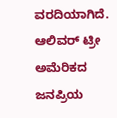ವರದಿಯಾಗಿದೆ. ಆಲಿವರ್ ಟ್ರೀ ಅಮೆರಿಕದ ಜನಪ್ರಿಯ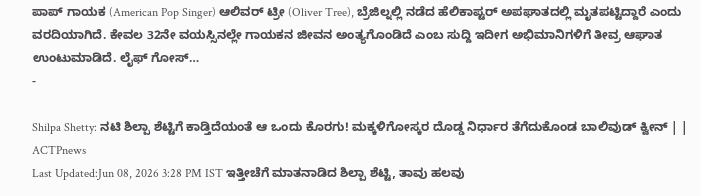ಪಾಪ್ ಗಾಯಕ (American Pop Singer) ಆಲಿವರ್ ಟ್ರೀ (Oliver Tree), ಬ್ರೆಜಿಲ್ನಲ್ಲಿ ನಡೆದ ಹೆಲಿಕಾಪ್ಟರ್ ಅಪಘಾತದಲ್ಲಿ ಮೃತಪಟ್ಟಿದ್ದಾರೆ ಎಂದು ವರದಿಯಾಗಿದೆ. ಕೇವಲ 32ನೇ ವಯಸ್ಸಿನಲ್ಲೇ ಗಾಯಕನ ಜೀವನ ಅಂತ್ಯಗೊಂಡಿದೆ ಎಂಬ ಸುದ್ದಿ ಇದೀಗ ಅಭಿಮಾನಿಗಳಿಗೆ ತೀವ್ರ ಆಘಾತ ಉಂಟುಮಾಡಿದೆ. ಲೈಫ್ ಗೋಸ್…
-

Shilpa Shetty: ನಟಿ ಶಿಲ್ಪಾ ಶೆಟ್ಟಿಗೆ ಕಾಡ್ತಿದೆಯಂತೆ ಆ ಒಂದು ಕೊರಗು! ಮಕ್ಕಳಿಗೋಸ್ಕರ ದೊಡ್ಡ ನಿರ್ಧಾರ ತೆಗೆದುಕೊಂಡ ಬಾಲಿವುಡ್ ಕ್ವೀನ್ | | ACTPnews
Last Updated:Jun 08, 2026 3:28 PM IST ಇತ್ತೀಚೆಗೆ ಮಾತನಾಡಿದ ಶಿಲ್ಪಾ ಶೆಟ್ಟಿ, ತಾವು ಹಲವು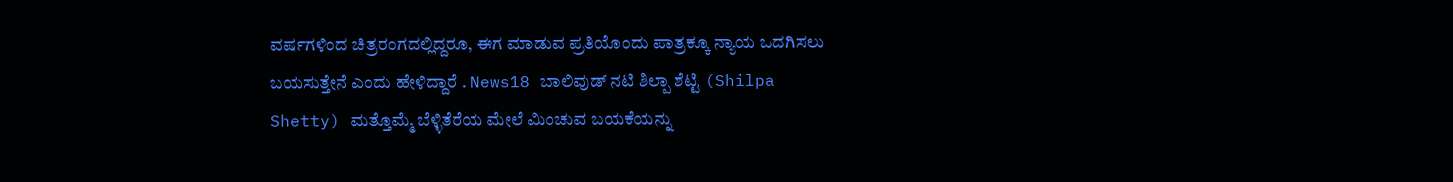ವರ್ಷಗಳಿಂದ ಚಿತ್ರರಂಗದಲ್ಲಿದ್ದರೂ, ಈಗ ಮಾಡುವ ಪ್ರತಿಯೊಂದು ಪಾತ್ರಕ್ಕೂ ನ್ಯಾಯ ಒದಗಿಸಲು ಬಯಸುತ್ತೇನೆ ಎಂದು ಹೇಳಿದ್ದಾರೆ . News18 ಬಾಲಿವುಡ್ ನಟಿ ಶಿಲ್ಪಾ ಶೆಟ್ಟಿ (Shilpa Shetty) ಮತ್ತೊಮ್ಮೆ ಬೆಳ್ಳಿತೆರೆಯ ಮೇಲೆ ಮಿಂಚುವ ಬಯಕೆಯನ್ನು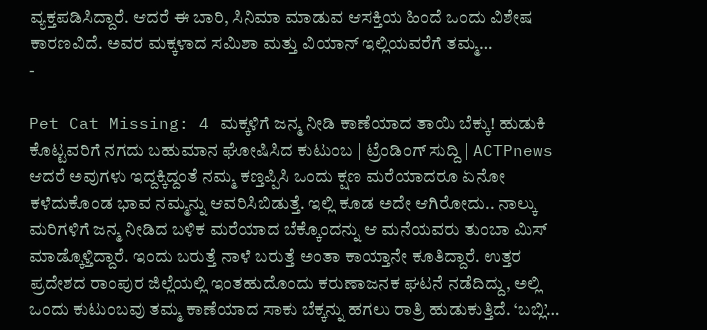ವ್ಯಕ್ತಪಡಿಸಿದ್ದಾರೆ. ಆದರೆ ಈ ಬಾರಿ, ಸಿನಿಮಾ ಮಾಡುವ ಆಸಕ್ತಿಯ ಹಿಂದೆ ಒಂದು ವಿಶೇಷ ಕಾರಣವಿದೆ. ಅವರ ಮಕ್ಕಳಾದ ಸಮಿಶಾ ಮತ್ತು ವಿಯಾನ್ ಇಲ್ಲಿಯವರೆಗೆ ತಮ್ಮ…
-

Pet Cat Missing: 4 ಮಕ್ಕಳಿಗೆ ಜನ್ಮ ನೀಡಿ ಕಾಣೆಯಾದ ತಾಯಿ ಬೆಕ್ಕು! ಹುಡುಕಿ ಕೊಟ್ಟವರಿಗೆ ನಗದು ಬಹುಮಾನ ಘೋಷಿಸಿದ ಕುಟುಂಬ | ಟ್ರೆಂಡಿಂಗ್ ಸುದ್ದಿ | ACTPnews
ಆದರೆ ಅವುಗಳು ಇದ್ದಕ್ಕಿದ್ದಂತೆ ನಮ್ಮ ಕಣ್ತಪ್ಪಿಸಿ ಒಂದು ಕ್ಷಣ ಮರೆಯಾದರೂ ಏನೋ ಕಳೆದುಕೊಂಡ ಭಾವ ನಮ್ಮನ್ನು ಆವರಿಸಿಬಿಡುತ್ತೆ. ಇಲ್ಲಿ ಕೂಡ ಅದೇ ಆಗಿರೋದು.. ನಾಲ್ಕು ಮರಿಗಳಿಗೆ ಜನ್ಮ ನೀಡಿದ ಬಳಿಕ ಮರೆಯಾದ ಬೆಕ್ಕೊಂದನ್ನು ಆ ಮನೆಯವರು ತುಂಬಾ ಮಿಸ್ ಮಾಡ್ಕೊಳ್ತಿದ್ದಾರೆ. ಇಂದು ಬರುತ್ತೆ ನಾಳೆ ಬರುತ್ತೆ ಅಂತಾ ಕಾಯ್ತಾನೇ ಕೂತಿದ್ದಾರೆ. ಉತ್ತರ ಪ್ರದೇಶದ ರಾಂಪುರ ಜಿಲ್ಲೆಯಲ್ಲಿ ಇಂತಹುದೊಂದು ಕರುಣಾಜನಕ ಘಟನೆ ನಡೆದಿದ್ದು, ಅಲ್ಲಿ ಒಂದು ಕುಟುಂಬವು ತಮ್ಮ ಕಾಣೆಯಾದ ಸಾಕು ಬೆಕ್ಕನ್ನು ಹಗಲು ರಾತ್ರಿ ಹುಡುಕುತ್ತಿದೆ. ‘ಬಬ್ಲಿ’…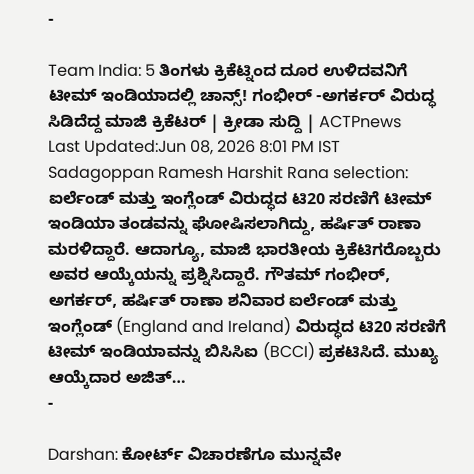-

Team India: 5 ತಿಂಗಳು ಕ್ರಿಕೆಟ್ನಿಂದ ದೂರ ಉಳಿದವನಿಗೆ ಟೀಮ್ ಇಂಡಿಯಾದಲ್ಲಿ ಚಾನ್ಸ್! ಗಂಭೀರ್ -ಅಗರ್ಕರ್ ವಿರುದ್ಧ ಸಿಡಿದೆದ್ದ ಮಾಜಿ ಕ್ರಿಕೆಟರ್ | ಕ್ರೀಡಾ ಸುದ್ದಿ | ACTPnews
Last Updated:Jun 08, 2026 8:01 PM IST Sadagoppan Ramesh Harshit Rana selection: ಐರ್ಲೆಂಡ್ ಮತ್ತು ಇಂಗ್ಲೆಂಡ್ ವಿರುದ್ಧದ ಟಿ20 ಸರಣಿಗೆ ಟೀಮ್ ಇಂಡಿಯಾ ತಂಡವನ್ನು ಘೋಷಿಸಲಾಗಿದ್ದು, ಹರ್ಷಿತ್ ರಾಣಾ ಮರಳಿದ್ದಾರೆ. ಆದಾಗ್ಯೂ, ಮಾಜಿ ಭಾರತೀಯ ಕ್ರಿಕೆಟಿಗರೊಬ್ಬರು ಅವರ ಆಯ್ಕೆಯನ್ನು ಪ್ರಶ್ನಿಸಿದ್ದಾರೆ. ಗೌತಮ್ ಗಂಭೀರ್, ಅಗರ್ಕರ್, ಹರ್ಷಿತ್ ರಾಣಾ ಶನಿವಾರ ಐರ್ಲೆಂಡ್ ಮತ್ತು ಇಂಗ್ಲೆಂಡ್ (England and Ireland) ವಿರುದ್ಧದ ಟಿ20 ಸರಣಿಗೆ ಟೀಮ್ ಇಂಡಿಯಾವನ್ನು ಬಿಸಿಸಿಐ (BCCI) ಪ್ರಕಟಿಸಿದೆ. ಮುಖ್ಯ ಆಯ್ಕೆದಾರ ಅಜಿತ್…
-

Darshan: ಕೋರ್ಟ್ ವಿಚಾರಣೆಗೂ ಮುನ್ನವೇ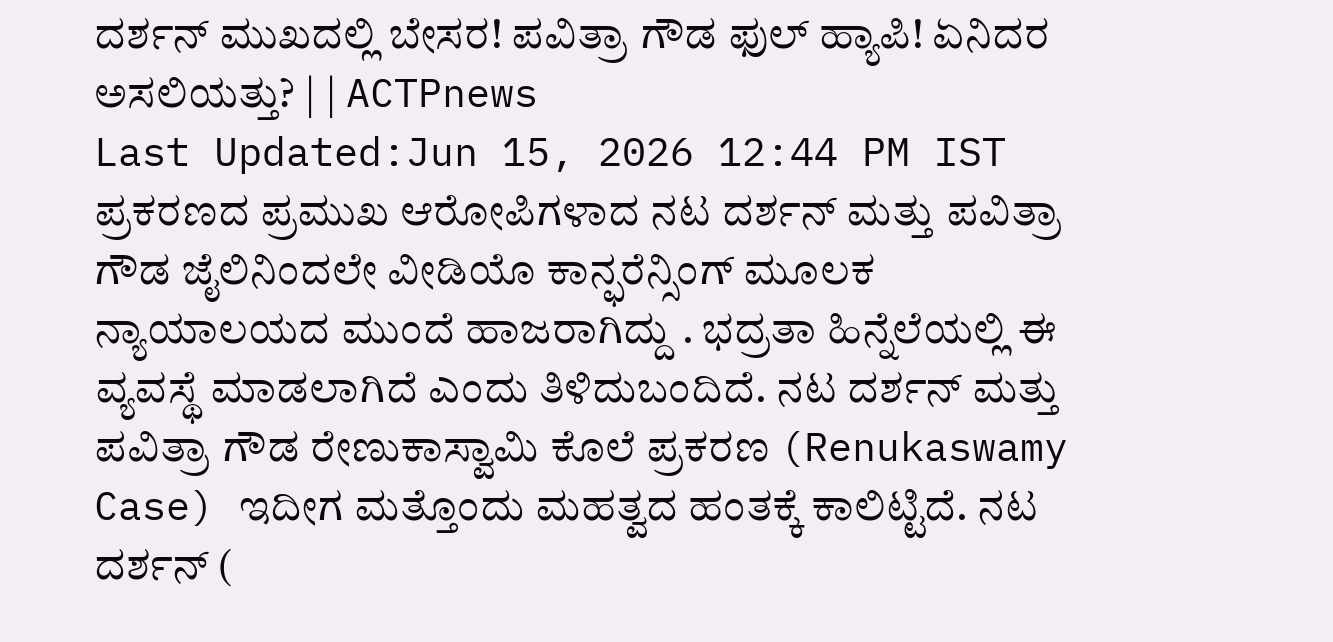ದರ್ಶನ್ ಮುಖದಲ್ಲಿ ಬೇಸರ! ಪವಿತ್ರಾ ಗೌಡ ಫುಲ್ ಹ್ಯಾಪಿ! ಏನಿದರ ಅಸಲಿಯತ್ತು? | | ACTPnews
Last Updated:Jun 15, 2026 12:44 PM IST ಪ್ರಕರಣದ ಪ್ರಮುಖ ಆರೋಪಿಗಳಾದ ನಟ ದರ್ಶನ್ ಮತ್ತು ಪವಿತ್ರಾ ಗೌಡ ಜೈಲಿನಿಂದಲೇ ವೀಡಿಯೊ ಕಾನ್ಫರೆನ್ಸಿಂಗ್ ಮೂಲಕ ನ್ಯಾಯಾಲಯದ ಮುಂದೆ ಹಾಜರಾಗಿದ್ದು . ಭದ್ರತಾ ಹಿನ್ನೆಲೆಯಲ್ಲಿ ಈ ವ್ಯವಸ್ಥೆ ಮಾಡಲಾಗಿದೆ ಎಂದು ತಿಳಿದುಬಂದಿದೆ. ನಟ ದರ್ಶನ್ ಮತ್ತು ಪವಿತ್ರಾ ಗೌಡ ರೇಣುಕಾಸ್ವಾಮಿ ಕೊಲೆ ಪ್ರಕರಣ (Renukaswamy Case) ಇದೀಗ ಮತ್ತೊಂದು ಮಹತ್ವದ ಹಂತಕ್ಕೆ ಕಾಲಿಟ್ಟಿದೆ. ನಟ ದರ್ಶನ್ (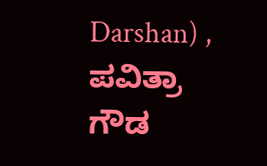Darshan) , ಪವಿತ್ರಾ ಗೌಡ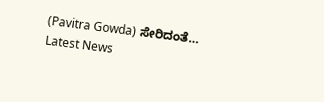(Pavitra Gowda) ಸೇರಿದಂತೆ…
Latest News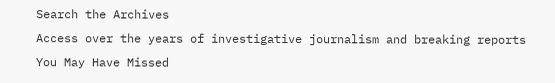Search the Archives
Access over the years of investigative journalism and breaking reports
You May Have Missed